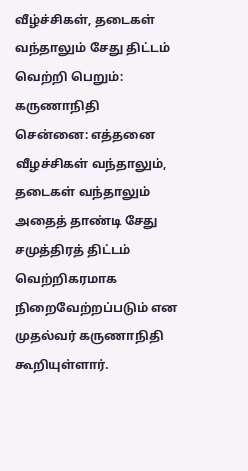வீழ்ச்சிகள், தடைகள் வந்தாலும் சேது திட்டம் வெற்றி பெறும்: கருணாநிதி
சென்னை: எத்தனை வீழச்சிகள் வந்தாலும், தடைகள் வந்தாலும் அதைத் தாண்டி சேது சமுத்திரத் திட்டம் வெற்றிகரமாக நிறைவேற்றப்படும் என முதல்வர் கருணாநிதி கூறியுள்ளார்.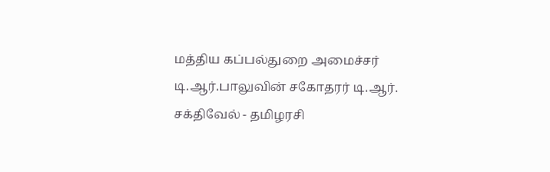மத்திய கப்பல்துறை அமைச்சர் டி.ஆர்.பாலுவின் சகோதரர் டி.ஆர். சக்திவேல் - தமிழரசி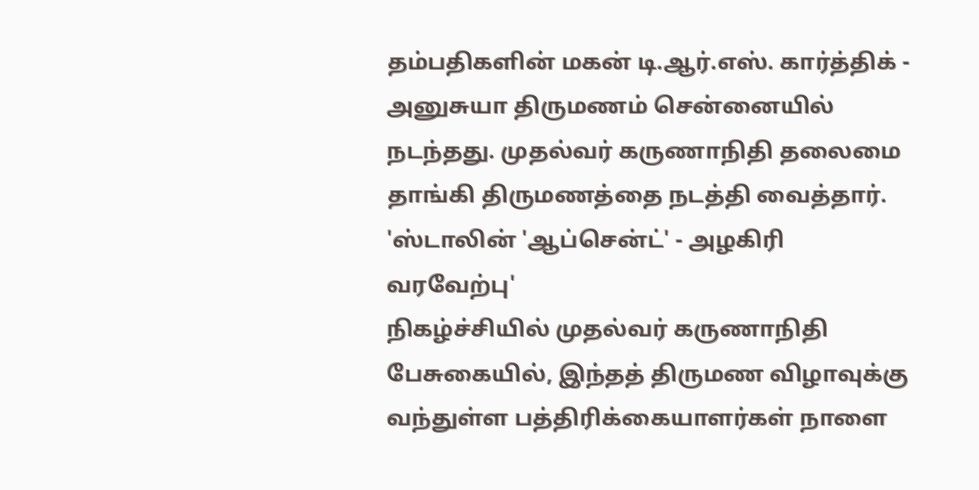தம்பதிகளின் மகன் டி.ஆர்.எஸ். கார்த்திக் - அனுசுயா திருமணம் சென்னையில் நடந்தது. முதல்வர் கருணாநிதி தலைமை தாங்கி திருமணத்தை நடத்தி வைத்தார்.
'ஸ்டாலின் 'ஆப்சென்ட்' - அழகிரி வரவேற்பு'
நிகழ்ச்சியில் முதல்வர் கருணாநிதி பேசுகையில், இந்தத் திருமண விழாவுக்கு வந்துள்ள பத்திரிக்கையாளர்கள் நாளை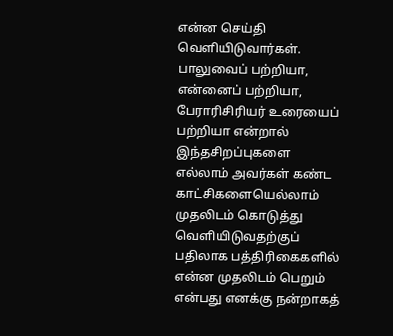என்ன செய்தி வெளியிடுவார்கள். பாலுவைப் பற்றியா, என்னைப் பற்றியா, பேராரிசிரியர் உரையைப் பற்றியா என்றால் இந்தசிறப்புகளை எல்லாம் அவர்கள் கண்ட காட்சிகளையெல்லாம் முதலிடம் கொடுத்து வெளியிடுவதற்குப் பதிலாக பத்திரிகைகளில் என்ன முதலிடம் பெறும் என்பது எனக்கு நன்றாகத்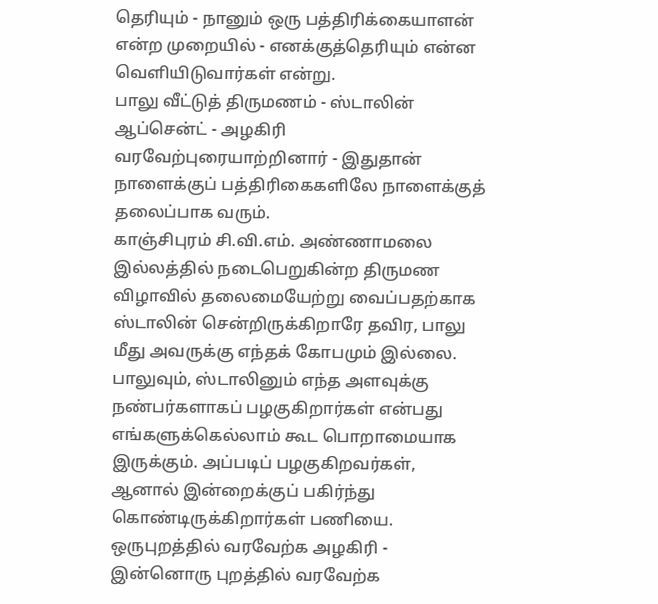தெரியும் - நானும் ஒரு பத்திரிக்கையாளன் என்ற முறையில் - எனக்குத்தெரியும் என்ன வெளியிடுவார்கள் என்று.
பாலு வீட்டுத் திருமணம் - ஸ்டாலின் ஆப்சென்ட் - அழகிரி வரவேற்புரையாற்றினார் - இதுதான் நாளைக்குப் பத்திரிகைகளிலே நாளைக்குத் தலைப்பாக வரும்.
காஞ்சிபுரம் சி.வி.எம். அண்ணாமலை இல்லத்தில் நடைபெறுகின்ற திருமண விழாவில் தலைமையேற்று வைப்பதற்காக ஸ்டாலின் சென்றிருக்கிறாரே தவிர, பாலு மீது அவருக்கு எந்தக் கோபமும் இல்லை. பாலுவும், ஸ்டாலினும் எந்த அளவுக்கு நண்பர்களாகப் பழகுகிறார்கள் என்பது எங்களுக்கெல்லாம் கூட பொறாமையாக இருக்கும். அப்படிப் பழகுகிறவர்கள், ஆனால் இன்றைக்குப் பகிர்ந்து கொண்டிருக்கிறார்கள் பணியை.
ஒருபுறத்தில் வரவேற்க அழகிரி - இன்னொரு புறத்தில் வரவேற்க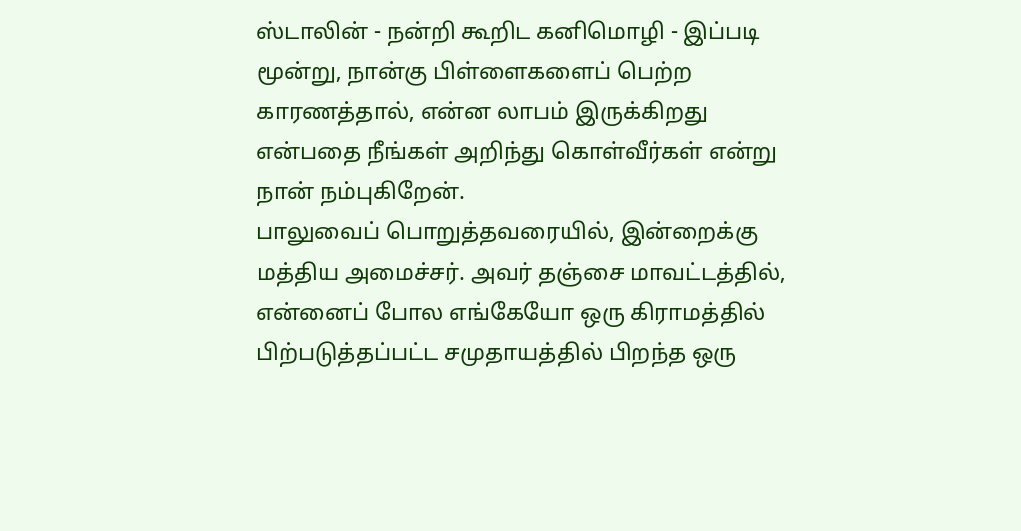ஸ்டாலின் - நன்றி கூறிட கனிமொழி - இப்படி மூன்று, நான்கு பிள்ளைகளைப் பெற்ற காரணத்தால், என்ன லாபம் இருக்கிறது என்பதை நீங்கள் அறிந்து கொள்வீர்கள் என்று நான் நம்புகிறேன்.
பாலுவைப் பொறுத்தவரையில், இன்றைக்கு மத்திய அமைச்சர். அவர் தஞ்சை மாவட்டத்தில், என்னைப் போல எங்கேயோ ஒரு கிராமத்தில் பிற்படுத்தப்பட்ட சமுதாயத்தில் பிறந்த ஒரு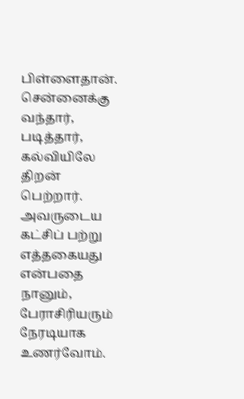பிள்ளைதான். சென்னைக்கு வந்தார், படித்தார், கல்வியிலே திறன் பெற்றார். அவருடைய கட்சிப் பற்று எத்தகையது என்பதை நானும், பேராசிரியரும் நேரடியாக உணர்வோம்.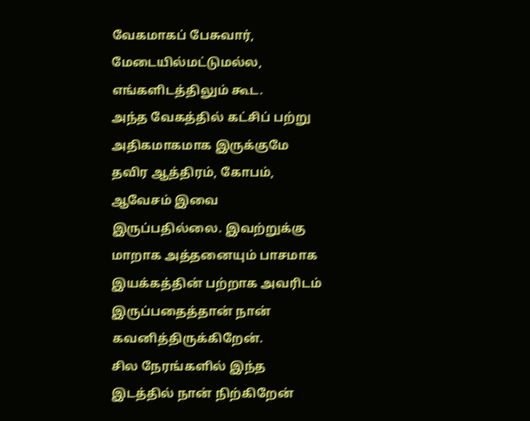வேகமாகப் பேசுவார், மேடையில்மட்டுமல்ல, எங்களிடத்திலும் கூட.
அந்த வேகத்தில் கட்சிப் பற்று அதிகமாகமாக இருக்குமே தவிர ஆத்திரம், கோபம், ஆவேசம் இவை இருப்பதில்லை. இவற்றுக்கு மாறாக அத்தனையும் பாசமாக இயக்கத்தின் பற்றாக அவரிடம் இருப்பதைத்தான் நான் கவனித்திருக்கிறேன்.
சில நேரங்களில் இந்த இடத்தில் நான் நிற்கிறேன்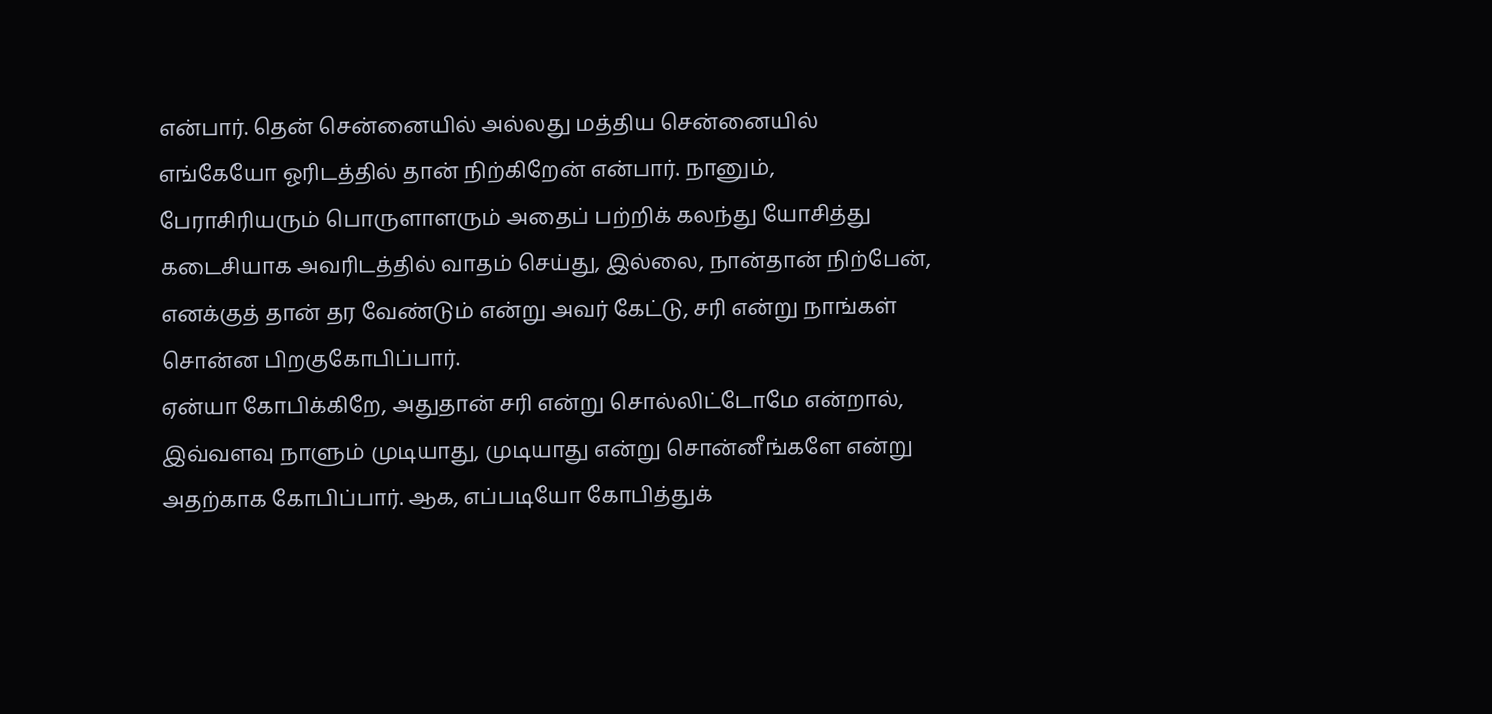என்பார். தென் சென்னையில் அல்லது மத்திய சென்னையில் எங்கேயோ ஓரிடத்தில் தான் நிற்கிறேன் என்பார். நானும், பேராசிரியரும் பொருளாளரும் அதைப் பற்றிக் கலந்து யோசித்து கடைசியாக அவரிடத்தில் வாதம் செய்து, இல்லை, நான்தான் நிற்பேன், எனக்குத் தான் தர வேண்டும் என்று அவர் கேட்டு, சரி என்று நாங்கள் சொன்ன பிறகுகோபிப்பார்.
ஏன்யா கோபிக்கிறே, அதுதான் சரி என்று சொல்லிட்டோமே என்றால், இவ்வளவு நாளும் முடியாது, முடியாது என்று சொன்னீங்களே என்று அதற்காக கோபிப்பார். ஆக, எப்படியோ கோபித்துக்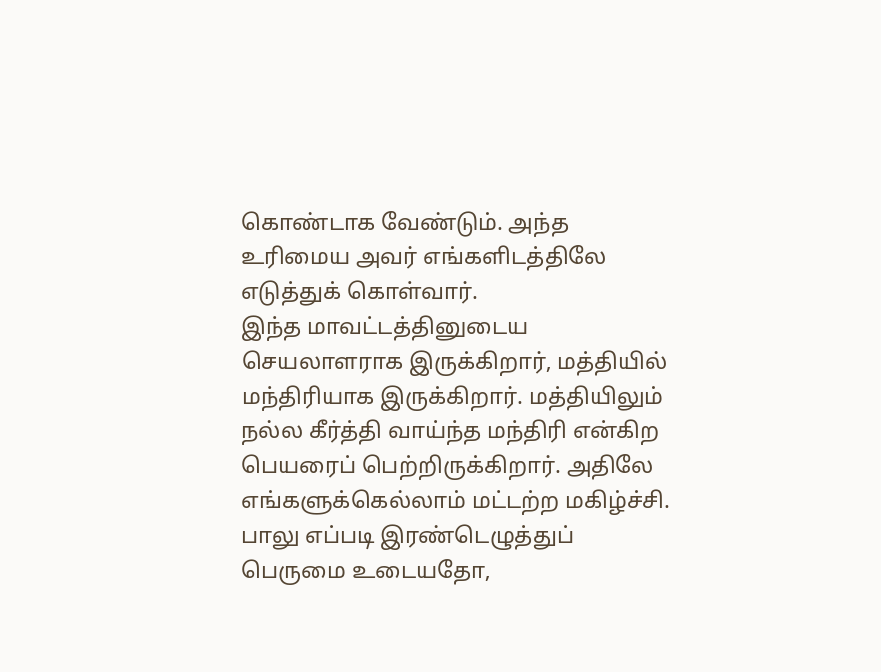கொண்டாக வேண்டும். அந்த உரிமைய அவர் எங்களிடத்திலே எடுத்துக் கொள்வார்.
இந்த மாவட்டத்தினுடைய செயலாளராக இருக்கிறார், மத்தியில் மந்திரியாக இருக்கிறார். மத்தியிலும் நல்ல கீர்த்தி வாய்ந்த மந்திரி என்கிற பெயரைப் பெற்றிருக்கிறார். அதிலே எங்களுக்கெல்லாம் மட்டற்ற மகிழ்ச்சி.
பாலு எப்படி இரண்டெழுத்துப் பெருமை உடையதோ,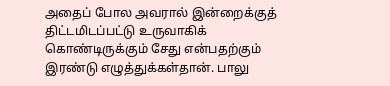அதைப் போல அவரால் இன்றைக்குத் திட்டமிடப்பட்டு உருவாகிக் கொண்டிருக்கும் சேது என்பதற்கும் இரண்டு எழுத்துக்கள்தான். பாலு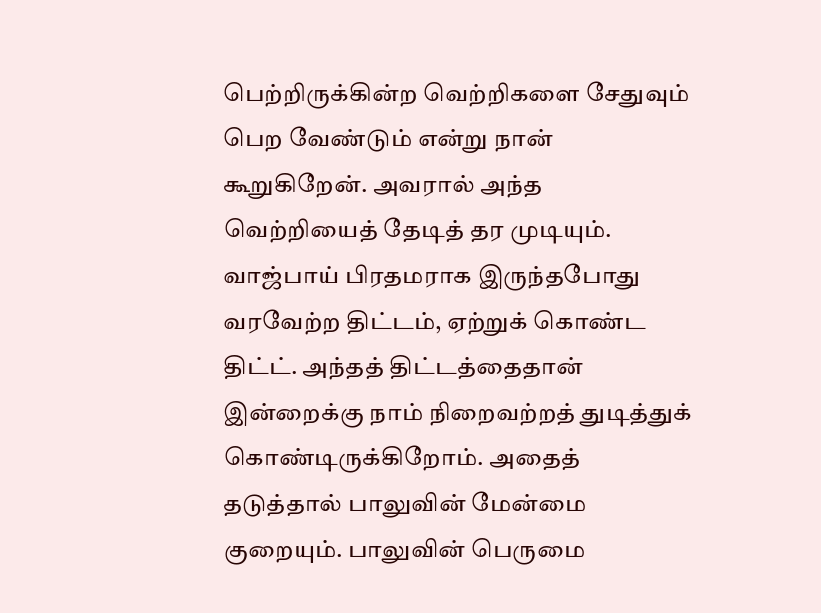பெற்றிருக்கின்ற வெற்றிகளை சேதுவும் பெற வேண்டும் என்று நான் கூறுகிறேன். அவரால் அந்த வெற்றியைத் தேடித் தர முடியும்.
வாஜ்பாய் பிரதமராக இருந்தபோது வரவேற்ற திட்டம், ஏற்றுக் கொண்ட திட்ட். அந்தத் திட்டத்தைதான் இன்றைக்கு நாம் நிறைவற்றத் துடித்துக் கொண்டிருக்கிறோம். அதைத் தடுத்தால் பாலுவின் மேன்மை குறையும். பாலுவின் பெருமை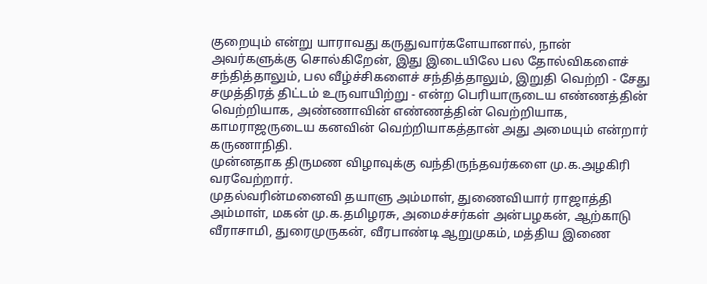குறையும் என்று யாராவது கருதுவார்களேயானால், நான் அவர்களுக்கு சொல்கிறேன், இது இடையிலே பல தோல்விகளைச் சந்தித்தாலும், பல வீழ்ச்சிகளைச் சந்தித்தாலும், இறுதி வெற்றி - சேது சமுத்திரத் திட்டம் உருவாயிற்று - என்ற பெரியாருடைய எண்ணத்தின் வெற்றியாக, அண்ணாவின் எண்ணத்தின் வெற்றியாக, காமராஜருடைய கனவின் வெற்றியாகத்தான் அது அமையும் என்றார் கருணாநிதி.
முன்னதாக திருமண விழாவுக்கு வந்திருந்தவர்களை மு.க.அழகிரி வரவேற்றார்.
முதல்வரின்மனைவி தயாளு அம்மாள், துணைவியார் ராஜாத்தி அம்மாள், மகன் மு.க.தமிழரசு, அமைச்சர்கள் அன்பழகன், ஆற்காடு வீராசாமி, துரைமுருகன், வீரபாண்டி ஆறுமுகம், மத்திய இணை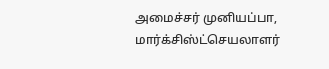அமைச்சர் முனியப்பா, மார்க்சிஸ்ட்செயலாளர்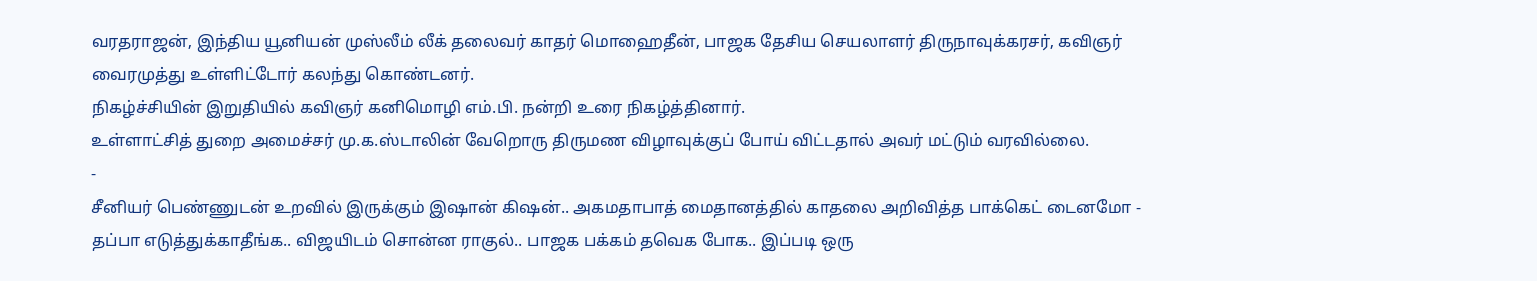வரதராஜன், இந்திய யூனியன் முஸ்லீம் லீக் தலைவர் காதர் மொஹைதீன், பாஜக தேசிய செயலாளர் திருநாவுக்கரசர், கவிஞர் வைரமுத்து உள்ளிட்டோர் கலந்து கொண்டனர்.
நிகழ்ச்சியின் இறுதியில் கவிஞர் கனிமொழி எம்.பி. நன்றி உரை நிகழ்த்தினார்.
உள்ளாட்சித் துறை அமைச்சர் மு.க.ஸ்டாலின் வேறொரு திருமண விழாவுக்குப் போய் விட்டதால் அவர் மட்டும் வரவில்லை.
-
சீனியர் பெண்ணுடன் உறவில் இருக்கும் இஷான் கிஷன்.. அகமதாபாத் மைதானத்தில் காதலை அறிவித்த பாக்கெட் டைனமோ -
தப்பா எடுத்துக்காதீங்க.. விஜயிடம் சொன்ன ராகுல்.. பாஜக பக்கம் தவெக போக.. இப்படி ஒரு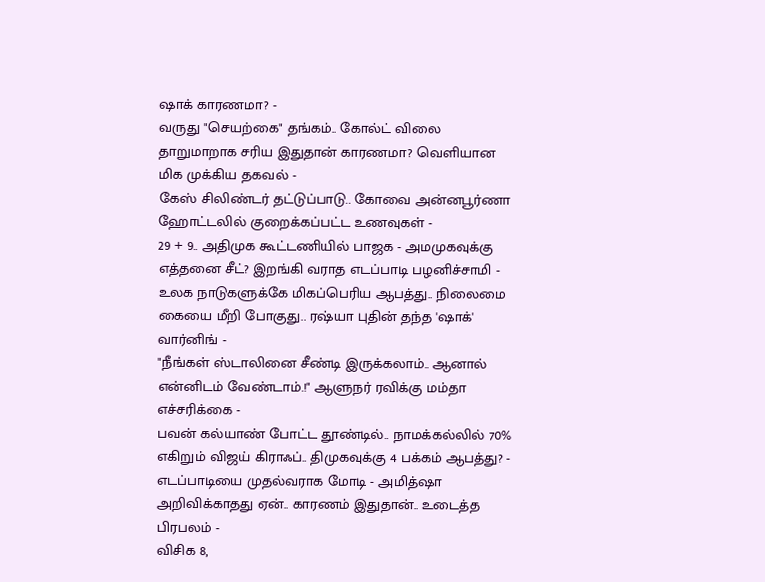ஷாக் காரணமா? -
வருது "செயற்கை" தங்கம்.. கோல்ட் விலை தாறுமாறாக சரிய இதுதான் காரணமா? வெளியான மிக முக்கிய தகவல் -
கேஸ் சிலிண்டர் தட்டுப்பாடு.. கோவை அன்னபூர்ணா ஹோட்டலில் குறைக்கப்பட்ட உணவுகள் -
29 + 9.. அதிமுக கூட்டணியில் பாஜக - அமமுகவுக்கு எத்தனை சீட்? இறங்கி வராத எடப்பாடி பழனிச்சாமி -
உலக நாடுகளுக்கே மிகப்பெரிய ஆபத்து.. நிலைமை கையை மீறி போகுது.. ரஷ்யா புதின் தந்த 'ஷாக்' வார்னிங் -
"நீங்கள் ஸ்டாலினை சீண்டி இருக்கலாம்.. ஆனால் என்னிடம் வேண்டாம்.!" ஆளுநர் ரவிக்கு மம்தா எச்சரிக்கை -
பவன் கல்யாண் போட்ட தூண்டில்.. நாமக்கல்லில் 70% எகிறும் விஜய் கிராஃப்.. திமுகவுக்கு 4 பக்கம் ஆபத்து? -
எடப்பாடியை முதல்வராக மோடி - அமித்ஷா அறிவிக்காதது ஏன்.. காரணம் இதுதான்.. உடைத்த பிரபலம் -
விசிக 8,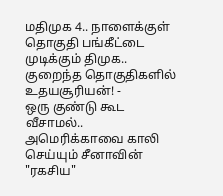மதிமுக 4.. நாளைக்குள் தொகுதி பங்கீட்டை முடிக்கும் திமுக.. குறைந்த தொகுதிகளில் உதயசூரியன்! -
ஒரு குண்டு கூட வீசாமல்.. அமெரிக்காவை காலி செய்யும் சீனாவின் "ரகசிய"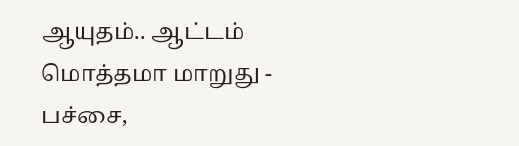ஆயுதம்.. ஆட்டம் மொத்தமா மாறுது -
பச்சை,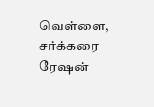வெள்ளை, சர்க்கரை ரேஷன்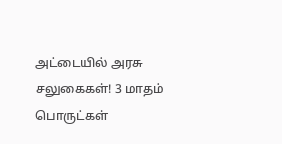அட்டையில் அரசு சலுகைகள்! 3 மாதம் பொருட்கள்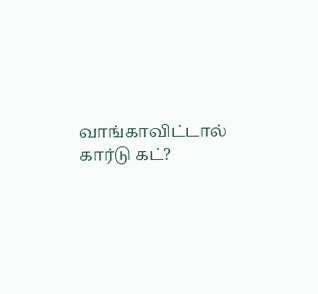வாங்காவிட்டால் கார்டு கட்?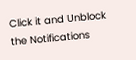Click it and Unblock the Notifications